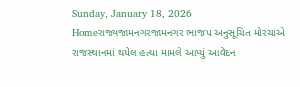Sunday, January 18, 2026
Homeરાજ્યજામનગરજામનગર ભાજપ અનુસૂચિત મોરચાએ રાજસ્થાનમાં થયેલ હત્યા મામલે આપ્યું આવેદન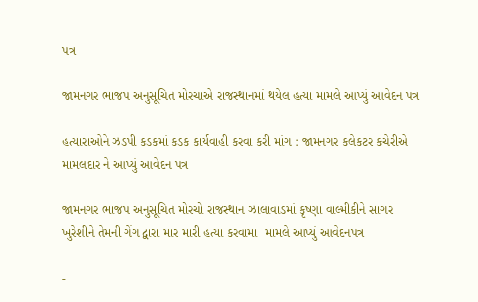પત્ર

જામનગર ભાજપ અનુસૂચિત મોરચાએ રાજસ્થાનમાં થયેલ હત્યા મામલે આપ્યું આવેદન પત્ર

હત્યારાઓને ઝડપી કડકમાં કડક કાર્યવાહી કરવા કરી માંગ : જામનગર કલેકટર કચેરીએ મામલદાર ને આપ્યું આવેદન પત્ર

જામનગર ભાજપ અનુસૂચિત મોરચો રાજસ્થાન ઝાલાવાડમાં કૃષ્ણા વાલ્મીકીને સાગર ખુરેશીને તેમની ગેંગ દ્વારા માર મારી હત્યા કરવામા  મામલે આપ્યું આવેદનપત્ર

-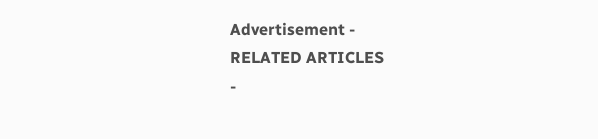Advertisement -
RELATED ARTICLES
-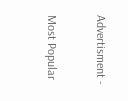Advertisment -

Most Popular